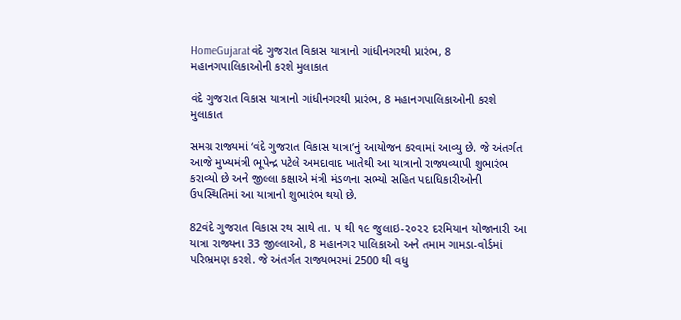HomeGujaratવંદે ગુજરાત વિકાસ યાત્રાનો ગાંધીનગરથી પ્રારંભ, 8 મહાનગપાલિકાઓની કરશે મુલાકાત

વંદે ગુજરાત વિકાસ યાત્રાનો ગાંધીનગરથી પ્રારંભ, 8 મહાનગપાલિકાઓની કરશે મુલાકાત

સમગ્ર રાજ્યમાં ‘વંદે ગુજરાત વિકાસ યાત્રા’નું આયોજન કરવામાં આવ્યુ છે. જે અંતર્ગત આજે મુખ્યમંત્રી ભૂપેન્દ્ર પટેલે અમદાવાદ ખાતેથી આ યાત્રાનો રાજ્યવ્યાપી શુભારંભ કરાવ્યો છે અને જીલ્લા કક્ષાએ મંત્રી મંડળના સભ્યો સહિત પદાધિકારીઓની ઉપસ્થિતિમાં આ યાત્રાનો શુભારંભ થયો છે.

82વંદે ગુજરાત વિકાસ રથ સાથે તા. ૫ થી ૧૯ જુલાઇ-૨૦૨૨ દરમિયાન યોજાનારી આ યાત્રા રાજ્યના 33 જીલ્લાઓ, 8 મહાનગર પાલિકાઓ અને તમામ ગામડા-વોર્ડમાં પરિભ્રમણ કરશે. જે અંતર્ગત રાજ્યભરમાં 2500 થી વધુ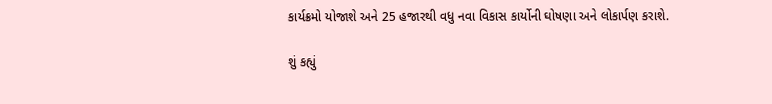કાર્યક્રમો યોજાશે અને 25 હજારથી વધુ નવા વિકાસ કાર્યોની ઘોષણા અને લોકાર્પણ કરાશે.

શું કહ્યું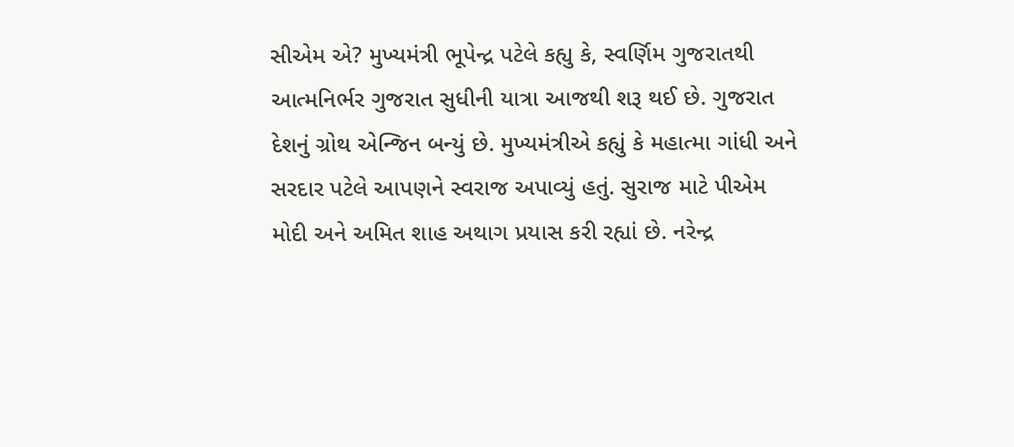સીએમ એ? મુખ્યમંત્રી ભૂપેન્દ્ર પટેલે કહ્યુ કે, સ્વર્ણિમ ગુજરાતથી આત્મનિર્ભર ગુજરાત સુધીની યાત્રા આજથી શરૂ થઈ છે. ગુજરાત દેશનું ગ્રોથ એન્જિન બન્યું છે. મુખ્યમંત્રીએ કહ્યું કે મહાત્મા ગાંધી અને સરદાર પટેલે આપણને સ્વરાજ અપાવ્યું હતું. સુરાજ માટે પીએમ મોદી અને અમિત શાહ અથાગ પ્રયાસ કરી રહ્યાં છે. નરેન્દ્ર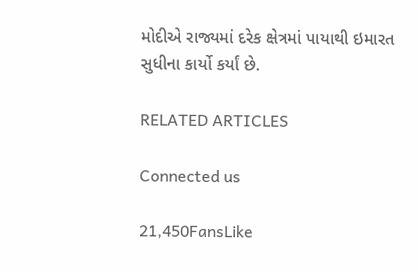મોદીએ રાજ્યમાં દરેક ક્ષેત્રમાં પાયાથી ઇમારત સુધીના કાર્યો કર્યાં છે.

RELATED ARTICLES

Connected us

21,450FansLike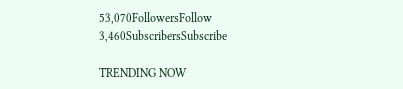53,070FollowersFollow
3,460SubscribersSubscribe

TRENDING NOW